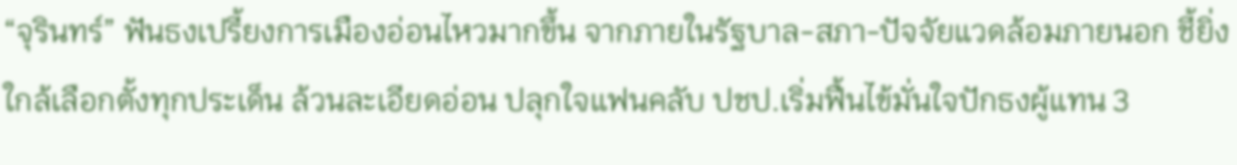“จุรินทร์” ฟันธงเปรี้ยงการเมืองอ่อนไหวมากขึ้น จากภายในรัฐบาล-สภา-ปัจจัยแวดล้อมภายนอก ชี้ยิ่งใกล้เลือกตั้งทุกประเด็น ล้วนละเอียดอ่อน ปลุกใจแฟนคลับ ปชป.เริ่มฟื้นไข้มั่นใจปักธงผู้แทน 3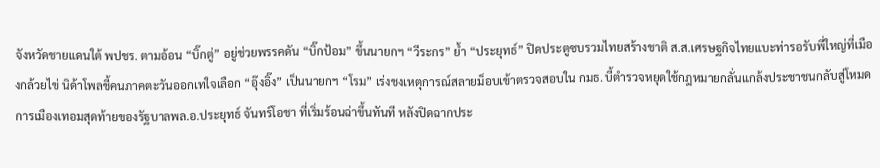จังหวัดชายแดนใต้ พปชร. ตามอ้อน “บิ๊กตู่” อยู่ช่วยพรรคดัน “บิ๊กป้อม” ขึ้นนายกฯ “วีระกร” ย้ำ “ประยุทธ์” ปิดประตูซบรวมไทยสร้างชาติ ส.ส.เศรษฐกิจไทยแบะท่ารอรับพี่ใหญ่ที่เมืองกล้วยไข่ นิด้าโพลชี้คนภาคตะวันออกเทใจเลือก “อุ๊งอิ๊ง” เป็นนายกฯ “โรม” เร่งชงเหตุการณ์สลายม็อบเข้าตรวจสอบใน กมธ. บี้ตำรวจหยุดใช้กฎหมายกลั่นแกล้งประชาชนกลับสู่โหมดการเมืองเทอมสุดท้ายของรัฐบาลพล.อ.ประยุทธ์ จันทร์โอชา ที่เริ่มร้อนฉ่าขึ้นทันที หลังปิดฉากประ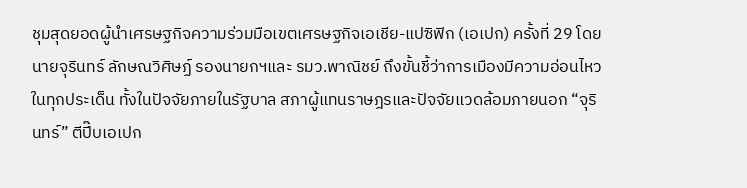ชุมสุดยอดผู้นำเศรษฐกิจความร่วมมือเขตเศรษฐกิจเอเชีย-แปซิฟิก (เอเปก) ครั้งที่ 29 โดยนายจุรินทร์ ลักษณวิศิษฏ์ รองนายกฯและ รมว.พาณิชย์ ถึงขั้นชี้ว่าการเมืองมีความอ่อนไหวในทุกประเด็น ทั้งในปัจจัยภายในรัฐบาล สภาผู้แทนราษฎรและปัจจัยแวดล้อมภายนอก “จุรินทร์” ตีปี๊บเอเปก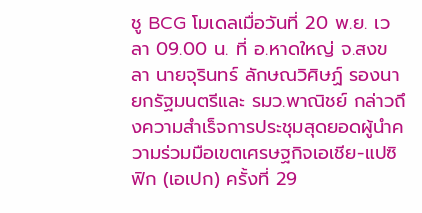ชู BCG โมเดลเมื่อวันที่ 20 พ.ย. เวลา 09.00 น. ที่ อ.หาดใหญ่ จ.สงขลา นายจุรินทร์ ลักษณวิศิษฏ์ รองนายกรัฐมนตรีและ รมว.พาณิชย์ กล่าวถึงความสำเร็จการประชุมสุดยอดผู้นำความร่วมมือเขตเศรษฐกิจเอเชีย-แปซิฟิก (เอเปก) ครั้งที่ 29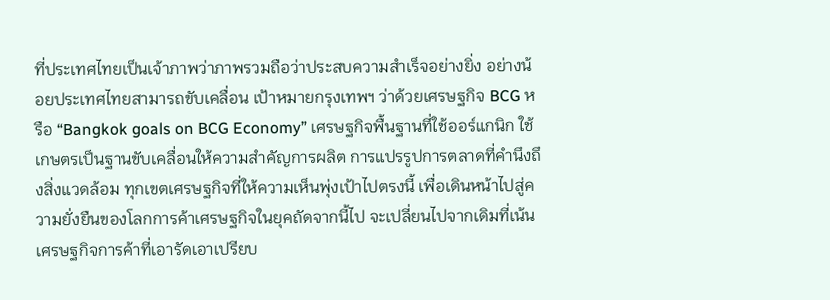ที่ประเทศไทยเป็นเจ้าภาพว่าภาพรวมถือว่าประสบความสำเร็จอย่างยิ่ง อย่างน้อยประเทศไทยสามารถขับเคลื่อน เป้าหมายกรุงเทพฯ ว่าด้วยเศรษฐกิจ BCG หรือ “Bangkok goals on BCG Economy” เศรษฐกิจพื้นฐานที่ใช้ออร์แกนิก ใช้เกษตรเป็นฐานขับเคลื่อนให้ความสำคัญการผลิต การแปรรูปการตลาดที่คำนึงถึงสิ่งแวดล้อม ทุกเขตเศรษฐกิจที่ให้ความเห็นพุ่งเป้าไปตรงนี้ เพื่อเดินหน้าไปสู่ความยั่งยืนของโลกการค้าเศรษฐกิจในยุคถัดจากนี้ไป จะเปลี่ยนไปจากเดิมที่เน้นเศรษฐกิจการค้าที่เอารัดเอาเปรียบ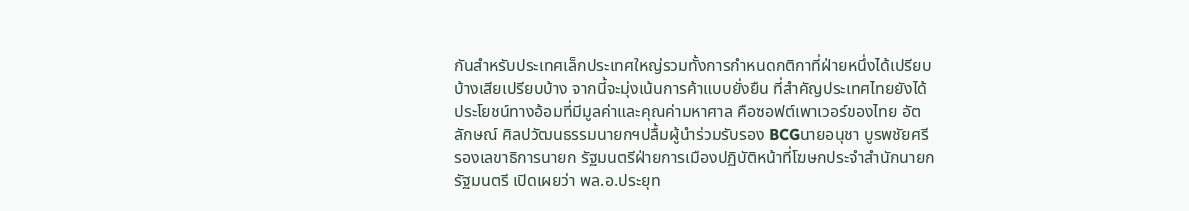กันสำหรับประเทศเล็กประเทศใหญ่รวมทั้งการกำหนดกติกาที่ฝ่ายหนึ่งได้เปรียบบ้างเสียเปรียบบ้าง จากนี้จะมุ่งเน้นการค้าแบบยั่งยืน ที่สำคัญประเทศไทยยังได้ประโยชน์ทางอ้อมที่มีมูลค่าและคุณค่ามหาศาล คือซอฟต์เพาเวอร์ของไทย อัตลักษณ์ ศิลปวัฒนธรรมนายกฯปลื้มผู้นำร่วมรับรอง BCGนายอนุชา บูรพชัยศรี รองเลขาธิการนายก รัฐมนตรีฝ่ายการเมืองปฏิบัติหน้าที่โฆษกประจำสำนักนายกรัฐมนตรี เปิดเผยว่า พล.อ.ประยุท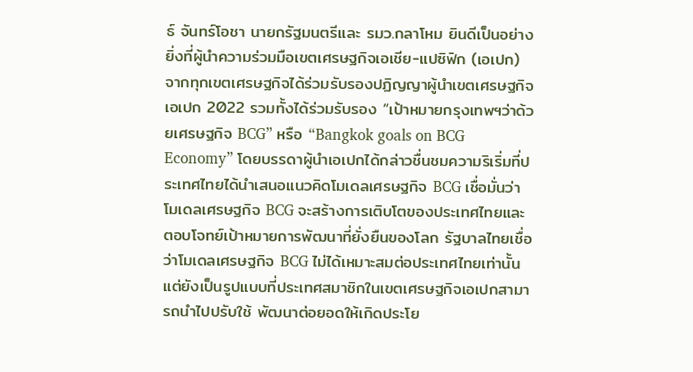ธ์ จันทร์โอชา นายกรัฐมนตรีและ รมว.กลาโหม ยินดีเป็นอย่างยิ่งที่ผู้นำความร่วมมือเขตเศรษฐกิจเอเชีย-แปซิฟิก (เอเปก) จากทุกเขตเศรษฐกิจได้ร่วมรับรองปฏิญญาผู้นำเขตเศรษฐกิจเอเปก 2022 รวมทั้งได้ร่วมรับรอง “เป้าหมายกรุงเทพฯว่าด้วยเศรษฐกิจ BCG” หรือ “Bangkok goals on BCG Economy” โดยบรรดาผู้นำเอเปกได้กล่าวชื่นชมความริเริ่มที่ประเทศไทยได้นำเสนอแนวคิดโมเดลเศรษฐกิจ BCG เชื่อมั่นว่าโมเดลเศรษฐกิจ BCG จะสร้างการเติบโตของประเทศไทยและตอบโจทย์เป้าหมายการพัฒนาที่ยั่งยืนของโลก รัฐบาลไทยเชื่อว่าโมเดลเศรษฐกิจ BCG ไม่ได้เหมาะสมต่อประเทศไทยเท่านั้น แต่ยังเป็นรูปแบบที่ประเทศสมาชิกในเขตเศรษฐกิจเอเปกสามารถนำไปปรับใช้ พัฒนาต่อยอดให้เกิดประโย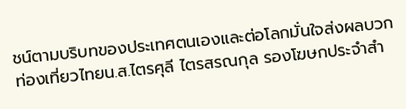ชน์ตามบริบทของประเทศตนเองและต่อโลกมั่นใจส่งผลบวกท่องเที่ยวไทยน.ส.ไตรศุลี ไตรสรณกุล รองโฆษกประจำสำ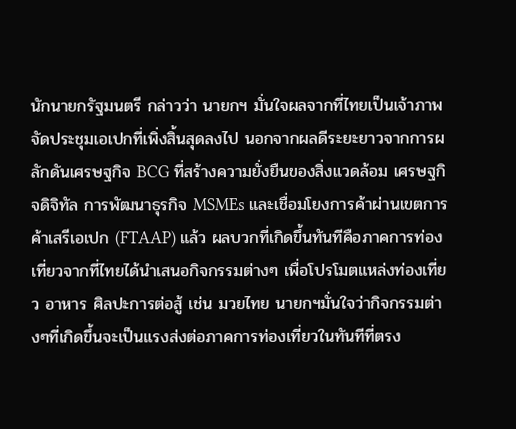นักนายกรัฐมนตรี กล่าวว่า นายกฯ มั่นใจผลจากที่ไทยเป็นเจ้าภาพจัดประชุมเอเปกที่เพิ่งสิ้นสุดลงไป นอกจากผลดีระยะยาวจากการผลักดันเศรษฐกิจ BCG ที่สร้างความยั่งยืนของสิ่งแวดล้อม เศรษฐกิจดิจิทัล การพัฒนาธุรกิจ MSMEs และเชื่อมโยงการค้าผ่านเขตการค้าเสรีเอเปก (FTAAP) แล้ว ผลบวกที่เกิดขึ้นทันทีคือภาคการท่องเที่ยวจากที่ไทยได้นำเสนอกิจกรรมต่างๆ เพื่อโปรโมตแหล่งท่องเที่ยว อาหาร ศิลปะการต่อสู้ เช่น มวยไทย นายกฯมั่นใจว่ากิจกรรมต่างๆที่เกิดขึ้นจะเป็นแรงส่งต่อภาคการท่องเที่ยวในทันทีที่ตรง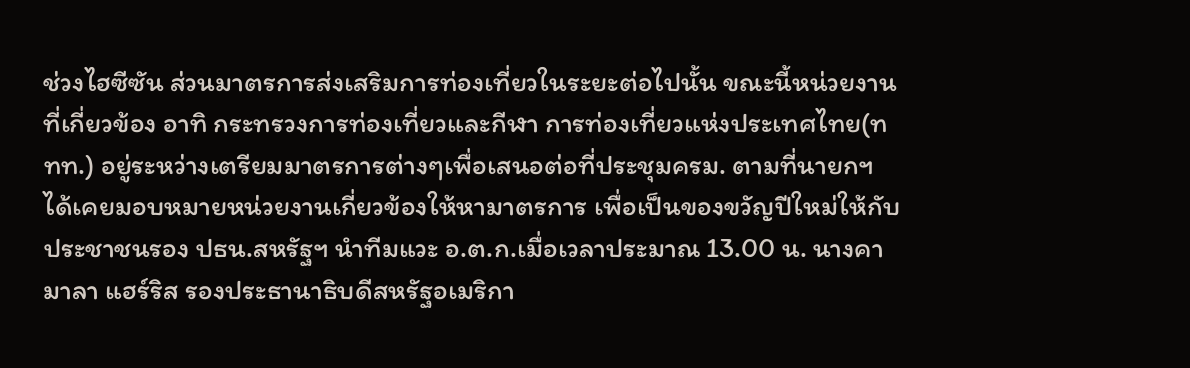ช่วงไฮซีซัน ส่วนมาตรการส่งเสริมการท่องเที่ยวในระยะต่อไปนั้น ขณะนี้หน่วยงานที่เกี่ยวข้อง อาทิ กระทรวงการท่องเที่ยวและกีฬา การท่องเที่ยวแห่งประเทศไทย(ททท.) อยู่ระหว่างเตรียมมาตรการต่างๆเพื่อเสนอต่อที่ประชุมครม. ตามที่นายกฯได้เคยมอบหมายหน่วยงานเกี่ยวข้องให้หามาตรการ เพื่อเป็นของขวัญปีใหม่ให้กับประชาชนรอง ปธน.สหรัฐฯ นำทีมแวะ อ.ต.ก.เมื่อเวลาประมาณ 13.00 น. นางคามาลา แฮร์ริส รองประธานาธิบดีสหรัฐอเมริกา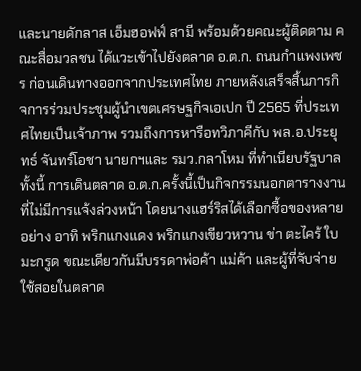และนายดักลาส เอ็มฮอฟฟ์ สามี พร้อมด้วยคณะผู้ติดตาม คณะสื่อมวลชน ได้แวะเข้าไปยังตลาด อ.ต.ก. ถนนกำแพงเพชร ก่อนเดินทางออกจากประเทศไทย ภายหลังเสร็จสิ้นภารกิจการร่วมประชุมผู้นำเขตเศรษฐกิจเอเปก ปี 2565 ที่ประเทศไทยเป็นเจ้าภาพ รวมถึงการหารือทวิภาคีกับ พล.อ.ประยุทธ์ จันทร์โอชา นายกฯและ รมว.กลาโหม ที่ทำเนียบรัฐบาล ทั้งนี้ การเดินตลาด อ.ต.ก.ครั้งนี้เป็นกิจกรรมนอกตารางงานที่ไม่มีการแจ้งล่วงหน้า โดยนางแฮร์ริสได้เลือกซื้อของหลายอย่าง อาทิ พริกแกงแดง พริกแกงเขียวหวาน ข่า ตะไคร้ ใบมะกรูด ขณะเดียวกันมีบรรดาพ่อค้า แม่ค้า และผู้ที่จับจ่ายใช้สอยในตลาด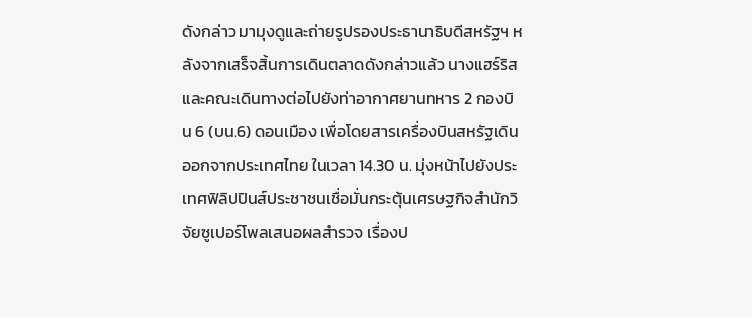ดังกล่าว มามุงดูและถ่ายรูปรองประธานาธิบดีสหรัฐฯ หลังจากเสร็จสิ้นการเดินตลาดดังกล่าวแล้ว นางแฮร์ริสและคณะเดินทางต่อไปยังท่าอากาศยานทหาร 2 กองบิน 6 (บน.6) ดอนเมือง เพื่อโดยสารเครื่องบินสหรัฐเดินออกจากประเทศไทย ในเวลา 14.30 น. มุ่งหน้าไปยังประเทศฟิลิปปินส์ประชาชนเชื่อมั่นกระตุ้นเศรษฐกิจสำนักวิจัยซูเปอร์โพลเสนอผลสำรวจ เรื่องป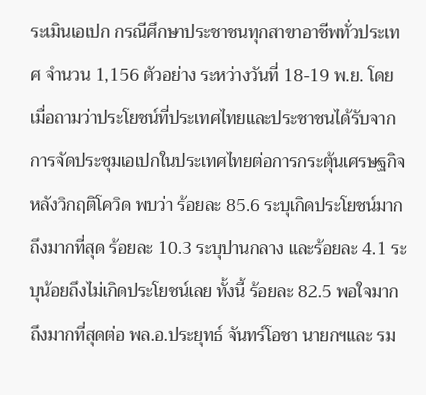ระเมินเอเปก กรณีศึกษาประชาชนทุกสาขาอาชีพทั่วประเทศ จำนวน 1,156 ตัวอย่าง ระหว่างวันที่ 18-19 พ.ย. โดยเมื่อถามว่าประโยชน์ที่ประเทศไทยและประชาชนได้รับจากการจัดประชุมเอเปกในประเทศไทยต่อการกระตุ้นเศรษฐกิจ หลังวิกฤติโควิด พบว่า ร้อยละ 85.6 ระบุเกิดประโยชน์มากถึงมากที่สุด ร้อยละ 10.3 ระบุปานกลาง และร้อยละ 4.1 ระบุน้อยถึงไม่เกิดประโยชน์เลย ทั้งนี้ ร้อยละ 82.5 พอใจมากถึงมากที่สุดต่อ พล.อ.ประยุทธ์ จันทร์โอชา นายกฯและ รม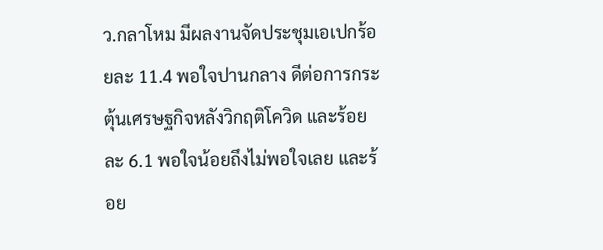ว.กลาโหม มีผลงานจัดประชุมเอเปกร้อยละ 11.4 พอใจปานกลาง ดีต่อการกระตุ้นเศรษฐกิจหลังวิกฤติโควิด และร้อยละ 6.1 พอใจน้อยถึงไม่พอใจเลย และร้อย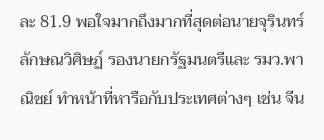ละ 81.9 พอใจมากถึงมากที่สุดต่อนายจุรินทร์ ลักษณวิศิษฏ์ รองนายกรัฐมนตรีและ รมว.พาณิชย์ ทำหน้าที่หารือกับประเทศต่างๆ เช่น จีน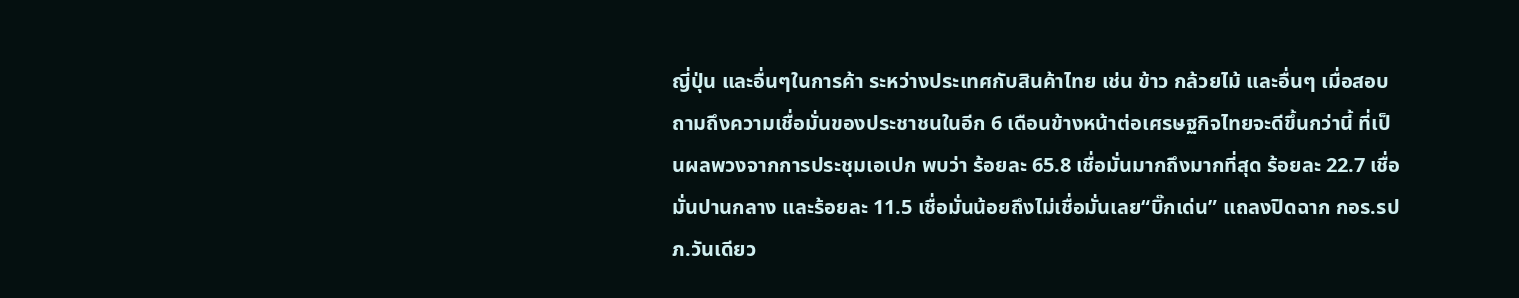ญี่ปุ่น และอื่นๆในการค้า ระหว่างประเทศกับสินค้าไทย เช่น ข้าว กล้วยไม้ และอื่นๆ เมื่อสอบถามถึงความเชื่อมั่นของประชาชนในอีก 6 เดือนข้างหน้าต่อเศรษฐกิจไทยจะดีขึ้นกว่านี้ ที่เป็นผลพวงจากการประชุมเอเปก พบว่า ร้อยละ 65.8 เชื่อมั่นมากถึงมากที่สุด ร้อยละ 22.7 เชื่อมั่นปานกลาง และร้อยละ 11.5 เชื่อมั่นน้อยถึงไม่เชื่อมั่นเลย“บิ๊กเด่น” แถลงปิดฉาก กอร.รปภ.วันเดียว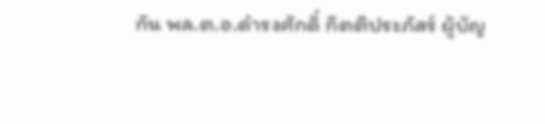กัน พล.ต.อ.ดำรงศักดิ์ กิตติประภัสร์ ผู้บัญ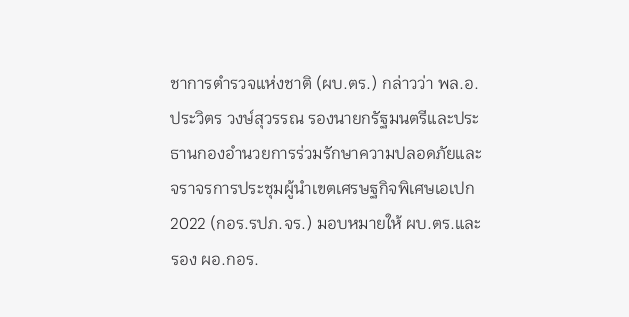ชาการตำรวจแห่งชาติ (ผบ.ตร.) กล่าวว่า พล.อ.ประวิตร วงษ์สุวรรณ รองนายกรัฐมนตรีและประธานกองอำนวยการร่วมรักษาความปลอดภัยและจราจรการประชุมผู้นำเขตเศรษฐกิจพิเศษเอเปก 2022 (กอร.รปภ.จร.) มอบหมายให้ ผบ.ตร.และรอง ผอ.กอร.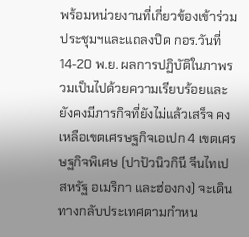พร้อมหน่วยงานที่เกี่ยวข้องเข้าร่วมประชุมฯและแถลงปิด กอร.วันที่ 14-20 พ.ย. ผลการปฏิบัติในภาพรวมเป็นไปด้วยความเรียบร้อยและยังคงมีภารกิจที่ยังไม่แล้วเสร็จ คงเหลือเขตเศรษฐกิจเอเปก 4 เขตเศรษฐกิจพิเศษ (ปาปัวนิวกินี จีนไทเป สหรัฐ อเมริกา และฮ่องกง) จะเดินทางกลับประเทศตามกำหน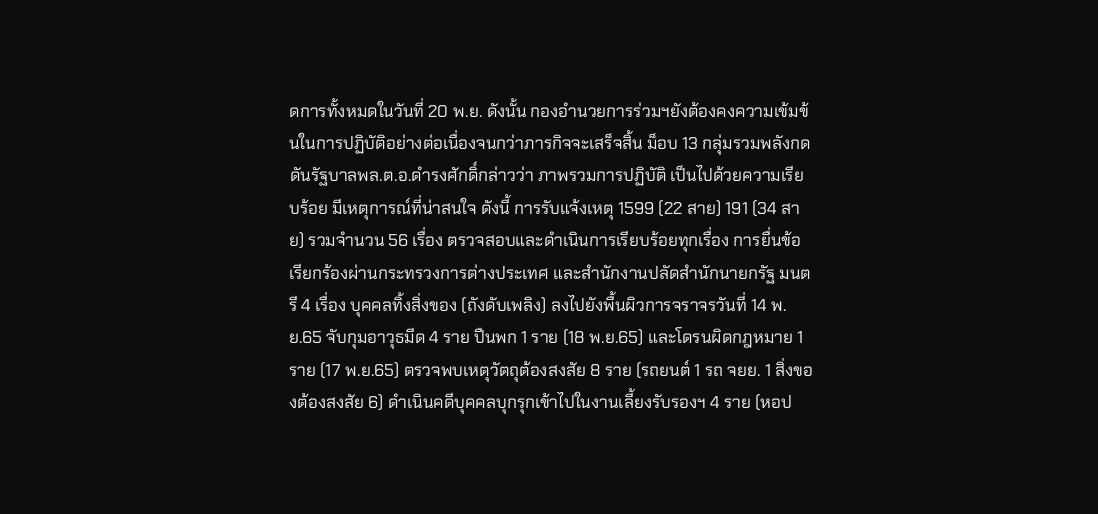ดการทั้งหมดในวันที่ 20 พ.ย. ดังนั้น กองอำนวยการร่วมฯยังต้องคงความเข้มข้นในการปฏิบัติอย่างต่อเนื่องจนกว่าภารกิจจะเสร็จสิ้น ม็อบ 13 กลุ่มรวมพลังกดดันรัฐบาลพล.ต.อ.ดำรงศักดิ์กล่าวว่า ภาพรวมการปฏิบัติ เป็นไปด้วยความเรียบร้อย มีเหตุการณ์ที่น่าสนใจ ดังนี้ การรับแจ้งเหตุ 1599 (22 สาย) 191 (34 สาย) รวมจำนวน 56 เรื่อง ตรวจสอบและดำเนินการเรียบร้อยทุกเรื่อง การยื่นข้อเรียกร้องผ่านกระทรวงการต่างประเทศ และสำนักงานปลัดสำนักนายกรัฐ มนตรี 4 เรื่อง บุคคลทิ้งสิ่งของ (ถังดับเพลิง) ลงไปยังพื้นผิวการจราจรวันที่ 14 พ.ย.65 จับกุมอาวุธมีด 4 ราย ปืนพก 1 ราย (18 พ.ย.65) และโดรนผิดกฎหมาย 1 ราย (17 พ.ย.65) ตรวจพบเหตุวัตถุต้องสงสัย 8 ราย (รถยนต์ 1 รถ จยย. 1 สิ่งของต้องสงสัย 6) ดำเนินคดีบุคคลบุกรุกเข้าไปในงานเลี้ยงรับรองฯ 4 ราย (หอป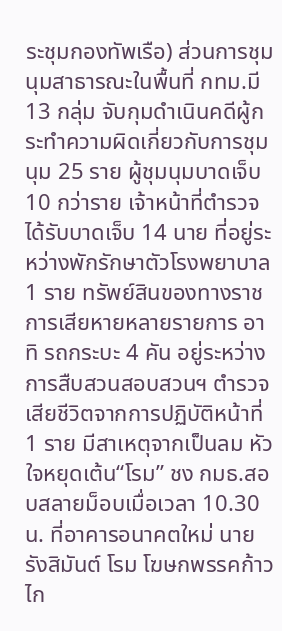ระชุมกองทัพเรือ) ส่วนการชุมนุมสาธารณะในพื้นที่ กทม.มี 13 กลุ่ม จับกุมดำเนินคดีผู้กระทำความผิดเกี่ยวกับการชุมนุม 25 ราย ผู้ชุมนุมบาดเจ็บ 10 กว่าราย เจ้าหน้าที่ตำรวจได้รับบาดเจ็บ 14 นาย ที่อยู่ระหว่างพักรักษาตัวโรงพยาบาล 1 ราย ทรัพย์สินของทางราชการเสียหายหลายรายการ อาทิ รถกระบะ 4 คัน อยู่ระหว่างการสืบสวนสอบสวนฯ ตำรวจเสียชีวิตจากการปฏิบัติหน้าที่ 1 ราย มีสาเหตุจากเป็นลม หัวใจหยุดเต้น“โรม” ชง กมธ.สอบสลายม็อบเมื่อเวลา 10.30 น. ที่อาคารอนาคตใหม่ นายรังสิมันต์ โรม โฆษกพรรคก้าวไก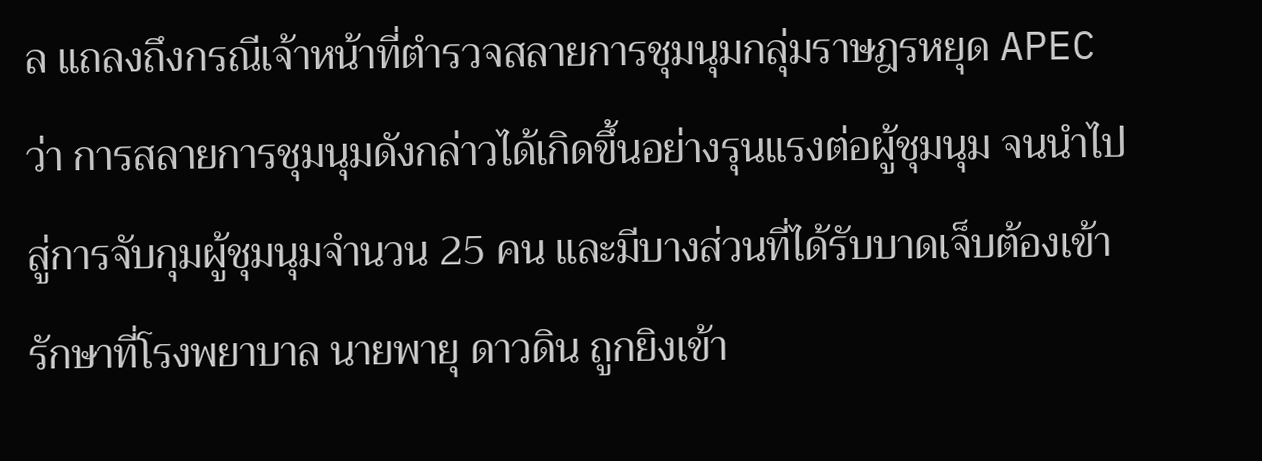ล แถลงถึงกรณีเจ้าหน้าที่ตำรวจสลายการชุมนุมกลุ่มราษฎรหยุด APEC ว่า การสลายการชุมนุมดังกล่าวได้เกิดขึ้นอย่างรุนแรงต่อผู้ชุมนุม จนนำไปสู่การจับกุมผู้ชุมนุมจำนวน 25 คน และมีบางส่วนที่ได้รับบาดเจ็บต้องเข้ารักษาที่โรงพยาบาล นายพายุ ดาวดิน ถูกยิงเข้า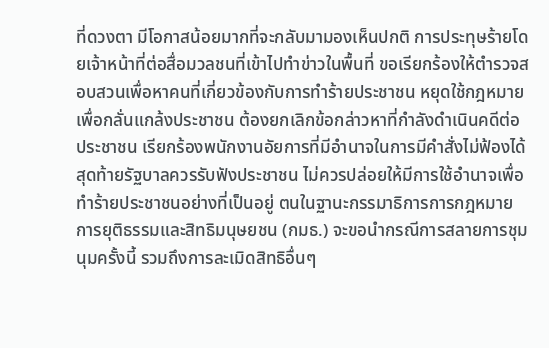ที่ดวงตา มีโอกาสน้อยมากที่จะกลับมามองเห็นปกติ การประทุษร้ายโดยเจ้าหน้าที่ต่อสื่อมวลชนที่เข้าไปทำข่าวในพื้นที่ ขอเรียกร้องให้ตำรวจสอบสวนเพื่อหาคนที่เกี่ยวข้องกับการทำร้ายประชาชน หยุดใช้กฎหมายเพื่อกลั่นแกล้งประชาชน ต้องยกเลิกข้อกล่าวหาที่กำลังดำเนินคดีต่อประชาชน เรียกร้องพนักงานอัยการที่มีอำนาจในการมีคำสั่งไม่ฟ้องได้ สุดท้ายรัฐบาลควรรับฟังประชาชน ไม่ควรปล่อยให้มีการใช้อำนาจเพื่อทำร้ายประชาชนอย่างที่เป็นอยู่ ตนในฐานะกรรมาธิการการกฎหมาย การยุติธรรมและสิทธิมนุษยชน (กมธ.) จะขอนำกรณีการสลายการชุมนุมครั้งนี้ รวมถึงการละเมิดสิทธิอื่นๆ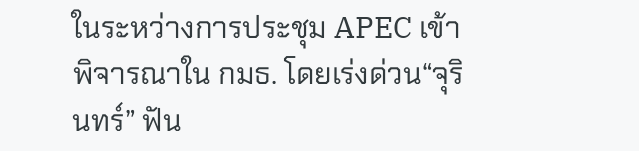ในระหว่างการประชุม APEC เข้าพิจารณาใน กมธ. โดยเร่งด่วน“จุรินทร์” ฟัน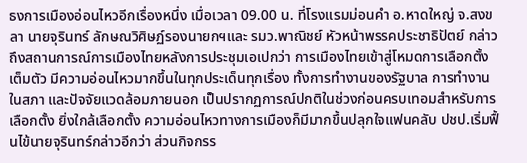ธงการเมืองอ่อนไหวอีกเรื่องหนึ่ง เมื่อเวลา 09.00 น. ที่โรงแรมม่อนคำ อ.หาดใหญ่ จ.สงขลา นายจุรินทร์ ลักษณวิศิษฏ์รองนายกฯและ รมว.พาณิชย์ หัวหน้าพรรคประชาธิปัตย์ กล่าวถึงสถานการณ์การเมืองไทยหลังการประชุมเอเปกว่า การเมืองไทยเข้าสู่โหมดการเลือกตั้งเต็มตัว มีความอ่อนไหวมากขึ้นในทุกประเด็นทุกเรื่อง ทั้งการทำงานของรัฐบาล การทำงานในสภา และปัจจัยแวดล้อมภายนอก เป็นปรากฏการณ์ปกติในช่วงก่อนครบเทอมสำหรับการเลือกตั้ง ยิ่งใกล้เลือกตั้ง ความอ่อนไหวทางการเมืองก็มีมากขึ้นปลุกใจแฟนคลับ ปชป.เริ่มฟื้นไข้นายจุรินทร์กล่าวอีกว่า ส่วนกิจกรร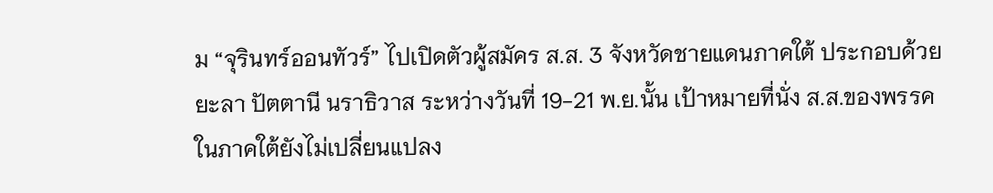ม “จุรินทร์ออนทัวร์” ไปเปิดตัวผู้สมัคร ส.ส. 3 จังหวัดชายแดนภาคใต้ ประกอบด้วย ยะลา ปัตตานี นราธิวาส ระหว่างวันที่ 19-21 พ.ย.นั้น เป้าหมายที่นั่ง ส.ส.ของพรรคในภาคใต้ยังไม่เปลี่ยนแปลง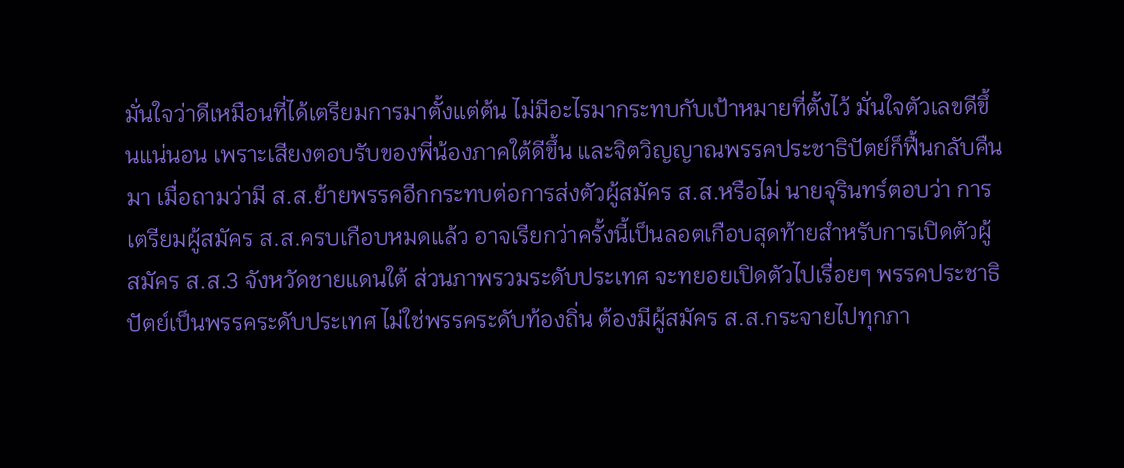มั่นใจว่าดีเหมือนที่ได้เตรียมการมาตั้งแต่ต้น ไม่มีอะไรมากระทบกับเป้าหมายที่ตั้งไว้ มั่นใจตัวเลขดีขึ้นแน่นอน เพราะเสียงตอบรับของพี่น้องภาคใต้ดีขึ้น และจิตวิญญาณพรรคประชาธิปัตย์ก็ฟื้นกลับคืนมา เมื่อถามว่ามี ส.ส.ย้ายพรรคอีกกระทบต่อการส่งตัวผู้สมัคร ส.ส.หรือไม่ นายจุรินทร์ตอบว่า การเตรียมผู้สมัคร ส.ส.ครบเกือบหมดแล้ว อาจเรียกว่าครั้งนี้เป็นลอตเกือบสุดท้ายสำหรับการเปิดตัวผู้สมัคร ส.ส.3 จังหวัดชายแดนใต้ ส่วนภาพรวมระดับประเทศ จะทยอยเปิดตัวไปเรื่อยๆ พรรคประชาธิปัตย์เป็นพรรคระดับประเทศ ไม่ใช่พรรคระดับท้องถิ่น ต้องมีผู้สมัคร ส.ส.กระจายไปทุกภา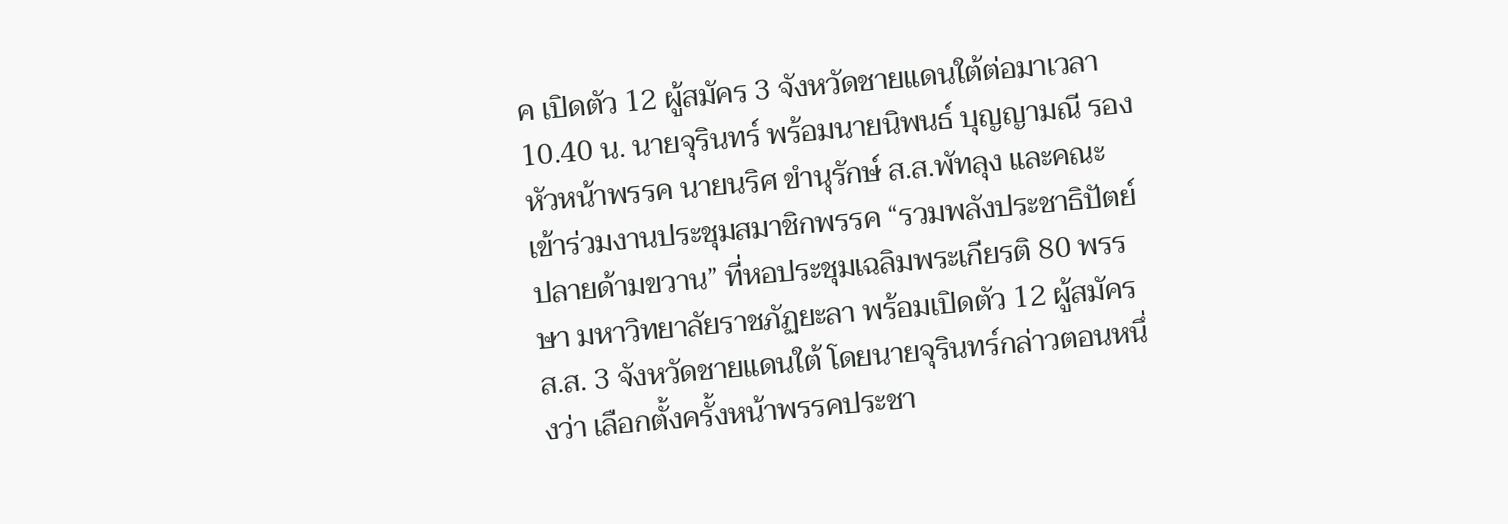ค เปิดตัว 12 ผู้สมัคร 3 จังหวัดชายแดนใต้ต่อมาเวลา 10.40 น. นายจุรินทร์ พร้อมนายนิพนธ์ บุญญามณี รองหัวหน้าพรรค นายนริศ ขำนุรักษ์ ส.ส.พัทลุง และคณะ เข้าร่วมงานประชุมสมาชิกพรรค “รวมพลังประชาธิปัตย์ ปลายด้ามขวาน” ที่หอประชุมเฉลิมพระเกียรติ 80 พรรษา มหาวิทยาลัยราชภัฏยะลา พร้อมเปิดตัว 12 ผู้สมัคร ส.ส. 3 จังหวัดชายแดนใต้ โดยนายจุรินทร์กล่าวตอนหนึ่งว่า เลือกตั้งครั้งหน้าพรรคประชา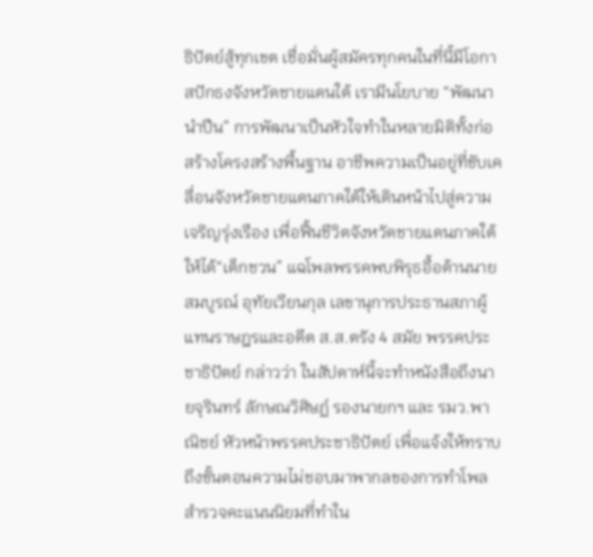ธิปัตย์สู้ทุกเขต เชื่อมั่นผู้สมัครทุกคนในที่นี้มีโอกาสปักธงจังหวัดชายแดนใต้ เรามีนโยบาย “พัฒนานำปืน” การพัฒนาเป็นหัวใจทำในหลายมิติทั้งก่อสร้างโครงสร้างพื้นฐาน อาชีพความเป็นอยู่ที่ขับเคลื่อนจังหวัดชายแดนภาคใต้ให้เดินหน้าไปสู่ความเจริญรุ่งเรือง เพื่อฟื้นชีวิตจังหวัดชายแดนภาคใต้ให้ได้“เด็กชวน” แฉโพลพรรคพบพิรุธอื้อด้านนายสมบูรณ์ อุทัยเวียนกุล เลขานุการประธานสภาผู้แทนราษฎรและอดีต ส.ส.ตรัง 4 สมัย พรรคประชาธิปัตย์ กล่าวว่า ในสัปดาห์นี้จะทำหนังสือถึงนายจุรินทร์ ลักษณวิศิษฏ์ รองนายกฯ และ รมว.พาณิชย์ หัวหน้าพรรคประชาธิปัตย์ เพื่อแจ้งให้ทราบถึงขั้นตอนความไม่ชอบมาพากลของการทำโพลสำรวจคะแนนนิยมที่ทำใน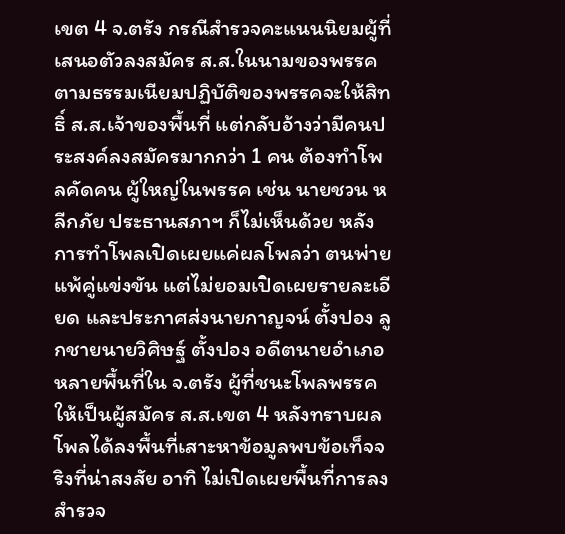เขต 4 จ.ตรัง กรณีสำรวจคะแนนนิยมผู้ที่เสนอตัวลงสมัคร ส.ส.ในนามของพรรค ตามธรรมเนียมปฏิบัติของพรรคจะให้สิทธิ์ ส.ส.เจ้าของพื้นที่ แต่กลับอ้างว่ามีคนประสงค์ลงสมัครมากกว่า 1 คน ต้องทำโพลคัดคน ผู้ใหญ่ในพรรค เช่น นายชวน หลีกภัย ประธานสภาฯ ก็ไม่เห็นด้วย หลังการทำโพลเปิดเผยแค่ผลโพลว่า ตนพ่ายแพ้คู่แข่งขัน แต่ไม่ยอมเปิดเผยรายละเอียด และประกาศส่งนายกาญจน์ ตั้งปอง ลูกชายนายวิศิษฐ์ ตั้งปอง อดีตนายอำเภอหลายพื้นที่ใน จ.ตรัง ผู้ที่ชนะโพลพรรคให้เป็นผู้สมัคร ส.ส.เขต 4 หลังทราบผลโพลได้ลงพื้นที่เสาะหาข้อมูลพบข้อเท็จจริงที่น่าสงสัย อาทิ ไม่เปิดเผยพื้นที่การลงสำรวจ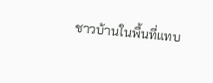ชาวบ้านในพื้นที่แทบ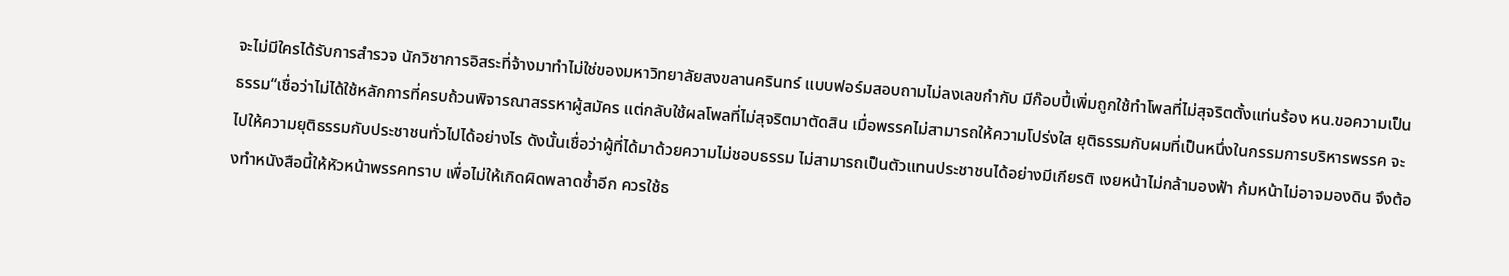จะไม่มีใครได้รับการสำรวจ นักวิชาการอิสระที่จ้างมาทำไม่ใช่ของมหาวิทยาลัยสงขลานครินทร์ แบบฟอร์มสอบถามไม่ลงเลขกำกับ มีก๊อบปี้เพิ่มถูกใช้ทำโพลที่ไม่สุจริตตั้งแท่นร้อง หน.ขอความเป็นธรรม“เชื่อว่าไม่ได้ใช้หลักการที่ครบถ้วนพิจารณาสรรหาผู้สมัคร แต่กลับใช้ผลโพลที่ไม่สุจริตมาตัดสิน เมื่อพรรคไม่สามารถให้ความโปร่งใส ยุติธรรมกับผมที่เป็นหนึ่งในกรรมการบริหารพรรค จะไปให้ความยุติธรรมกับประชาชนทั่วไปได้อย่างไร ดังนั้นเชื่อว่าผู้ที่ได้มาด้วยความไม่ชอบธรรม ไม่สามารถเป็นตัวแทนประชาชนได้อย่างมีเกียรติ เงยหน้าไม่กล้ามองฟ้า ก้มหน้าไม่อาจมองดิน จึงต้องทำหนังสือนี้ให้หัวหน้าพรรคทราบ เพื่อไม่ให้เกิดผิดพลาดซ้ำอีก ควรใช้ธ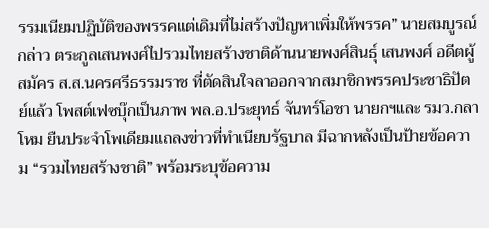รรมเนียมปฏิบัติของพรรคแต่เดิมที่ไม่สร้างปัญหาเพิ่มให้พรรค” นายสมบูรณ์กล่าว ตระกูลเสนพงศ์ไปรวมไทยสร้างชาติด้านนายพงศ์สินธุ์ เสนพงศ์ อดีตผู้สมัคร ส.ส.นครศรีธรรมราช ที่ตัดสินใจลาออกจากสมาชิกพรรคประชาธิปัตย์แล้ว โพสต์เฟซบุ๊กเป็นภาพ พล.อ.ประยุทธ์ จันทร์โอชา นายกฯและ รมว.กลาโหม ยืนประจำโพเดียมแถลงข่าวที่ทำเนียบรัฐบาล มีฉากหลังเป็นป้ายข้อความ “รวมไทยสร้างชาติ” พร้อมระบุข้อความ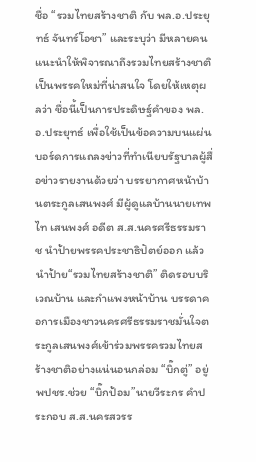ชื่อ “รวมไทยสร้างชาติ กับ พล.อ.ประยุทธ์ จันทร์โอชา” และระบุว่า มีหลายคนแนะนำให้พิจารณาถึงรวมไทยสร้างชาติ เป็นพรรคใหม่ที่น่าสนใจ โดยให้เหตุผลว่า ชื่อนี้เป็นการประดิษฐ์คำของ พล.อ.ประยุทธ์ เพื่อใช้เป็นข้อความบนแผ่นบอร์ดการแถลงข่าวที่ทำเนียบรัฐบาลผู้สื่อข่าวรายงานด้วยว่า บรรยากาศหน้าบ้านตระกูลเสนพงศ์ มีผู้ดูแลบ้านนายเทพไท เสนพงศ์ อดีต ส.ส.นครศรีธรรมราช นำป้ายพรรคประชาธิปัตย์ออก แล้วนำป้าย“รวมไทยสร้างชาติ” ติดรอบบริเวณบ้าน และกำแพงหน้าบ้าน บรรดาคอการเมืองชาวนครศรีธรรมราชมั่นใจตระกูลเสนพงศ์เข้าร่วมพรรครวมไทยสร้างชาติอย่างแน่นอนกล่อม “บิ๊กตู่” อยู่ พปชร.ช่วย “บิ๊กป้อม”นายวีระกร คำประกอบ ส.ส.นครสวรร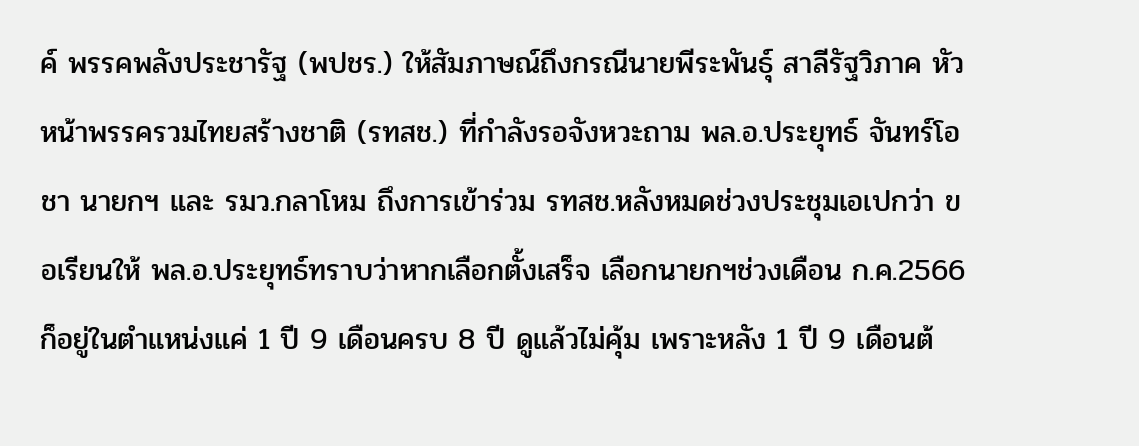ค์ พรรคพลังประชารัฐ (พปชร.) ให้สัมภาษณ์ถึงกรณีนายพีระพันธุ์ สาลีรัฐวิภาค หัวหน้าพรรครวมไทยสร้างชาติ (รทสช.) ที่กำลังรอจังหวะถาม พล.อ.ประยุทธ์ จันทร์โอชา นายกฯ และ รมว.กลาโหม ถึงการเข้าร่วม รทสช.หลังหมดช่วงประชุมเอเปกว่า ขอเรียนให้ พล.อ.ประยุทธ์ทราบว่าหากเลือกตั้งเสร็จ เลือกนายกฯช่วงเดือน ก.ค.2566 ก็อยู่ในตำแหน่งแค่ 1 ปี 9 เดือนครบ 8 ปี ดูแล้วไม่คุ้ม เพราะหลัง 1 ปี 9 เดือนต้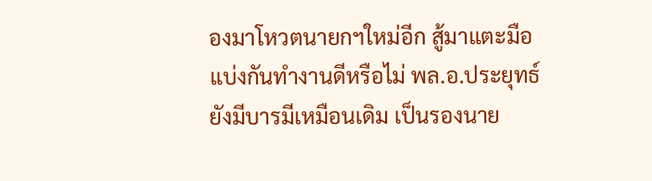องมาโหวตนายกฯใหม่อีก สู้มาแตะมือแบ่งกันทำงานดีหรือไม่ พล.อ.ประยุทธ์ยังมีบารมีเหมือนเดิม เป็นรองนาย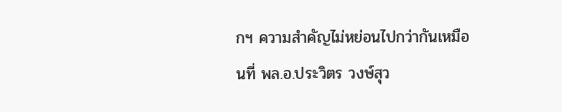กฯ ความสำคัญไม่หย่อนไปกว่ากันเหมือนที่ พล.อ.ประวิตร วงษ์สุว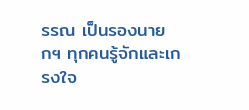รรณ เป็นรองนายกฯ ทุกคนรู้จักและเกรงใจ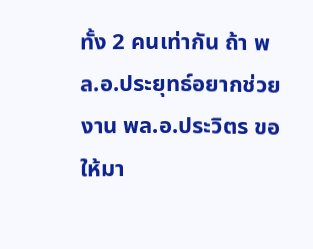ทั้ง 2 คนเท่ากัน ถ้า พล.อ.ประยุทธ์อยากช่วยงาน พล.อ.ประวิตร ขอให้มา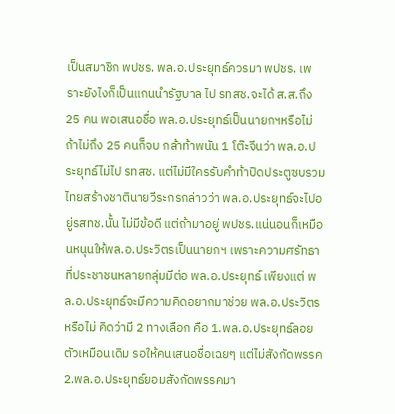เป็นสมาชิก พปชร. พล.อ.ประยุทธ์ควรมา พปชร. เพราะยังไงก็เป็นแกนนำรัฐบาล ไป รทสช.จะได้ ส.ส.ถึง 25 คน พอเสนอชื่อ พล.อ.ประยุทธ์เป็นนายกฯหรือไม่ ถ้าไม่ถึง 25 คนก็จบ กล้าท้าพนัน 1 โต๊ะจีนว่า พล.อ.ประยุทธ์ไม่ไป รทสช. แต่ไม่มีใครรับคำท้าปิดประตูซบรวมไทยสร้างชาตินายวีระกรกล่าวว่า พล.อ.ประยุทธ์จะไปอยู่รสทช.นั้น ไม่มีข้อดี แต่ถ้ามาอยู่ พปชร.แน่นอนก็เหมือนหนุนให้พล.อ.ประวิตรเป็นนายกฯ เพราะความศรัทธาที่ประชาชนหลายกลุ่มมีต่อ พล.อ.ประยุทธ์ เพียงแต่ พล.อ.ประยุทธ์จะมีความคิดอยากมาช่วย พล.อ.ประวิตรหรือไม่ คิดว่ามี 2 ทางเลือก คือ 1.พล.อ.ประยุทธ์ลอยตัวเหมือนเดิม รอให้คนเสนอชื่อเฉยๆ แต่ไม่สังกัดพรรค 2.พล.อ.ประยุทธ์ยอมสังกัดพรรคมา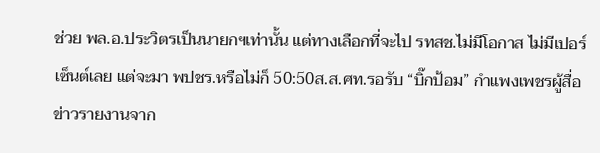ช่วย พล.อ.ประวิตรเป็นนายกฯเท่านั้น แต่ทางเลือกที่จะไป รทสช.ไม่มีโอกาส ไม่มีเปอร์เซ็นต์เลย แต่จะมา พปชร.หรือไม่ก็ 50:50ส.ส.ศท.รอรับ “บิ๊กป้อม” กำแพงเพชรผู้สื่อข่าวรายงานจาก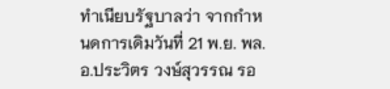ทำเนียบรัฐบาลว่า จากกำหนดการเดิมวันที่ 21 พ.ย. พล.อ.ประวิตร วงษ์สุวรรณ รอ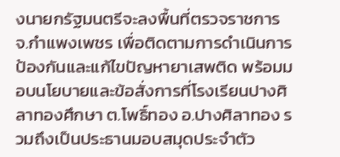งนายกรัฐมนตรีจะลงพื้นที่ตรวจราชการ จ.กำแพงเพชร เพื่อติดตามการดำเนินการป้องกันและแก้ไขปัญหายาเสพติด พร้อมมอบนโยบายและข้อสั่งการที่โรงเรียนปางศิลาทองศึกษา ต.โพธิ์ทอง อ.ปางศิลาทอง รวมถึงเป็นประธานมอบสมุดประจำตัว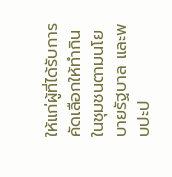ให้แก่ผู้ที่ได้รับการคัดเลือกให้ทำกินในชุมชนตามนโยบายรัฐบาล และพบปะป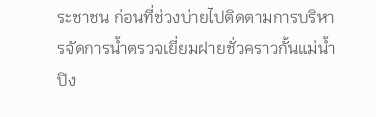ระชาชน ก่อนที่ช่วงบ่ายไปติดตามการบริหารจัดการน้ำตรวจเยี่ยมฝายชั่วคราวกั้นแม่น้ำปิง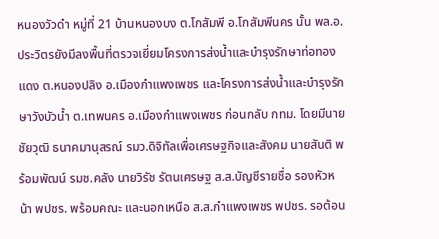หนองวัวดำ หมู่ที่ 21 บ้านหนองบง ต.โกสัมพี อ.โกสัมพีนคร นั้น พล.อ.ประวิตรยังมีลงพื้นที่ตรวจเยี่ยมโครงการส่งน้ำและบำรุงรักษาท่อทองแดง ต.หนองปลิง อ.เมืองกำแพงเพชร และโครงการส่งน้ำและบำรุงรักษาวังบัวน้ำ ต.เทพนคร อ.เมืองกำแพงเพชร ก่อนกลับ กทม. โดยมีนายชัยวุฒิ ธนาคมานุสรณ์ รมว.ดิจิทัลเพื่อเศรษฐกิจและสังคม นายสันติ พร้อมพัฒน์ รมช.คลัง นายวิรัช รัตนเศรษฐ ส.ส.บัญชีรายชื่อ รองหัวหน้า พปชร. พร้อมคณะ และนอกเหนือ ส.ส.กำแพงเพชร พปชร. รอต้อน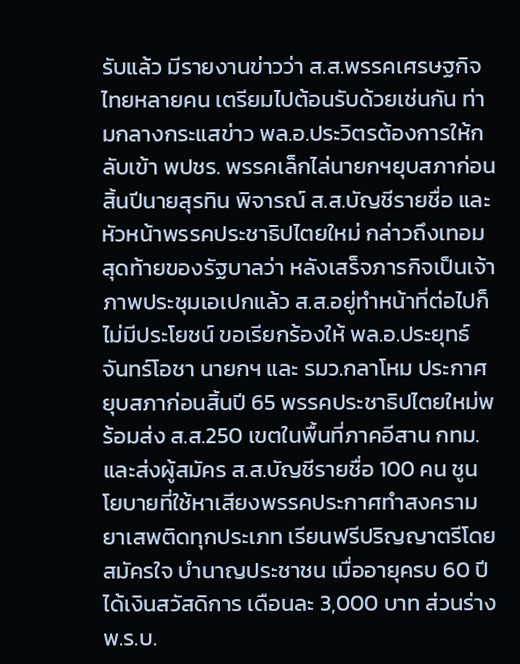รับแล้ว มีรายงานข่าวว่า ส.ส.พรรคเศรษฐกิจไทยหลายคน เตรียมไปต้อนรับด้วยเช่นกัน ท่ามกลางกระแสข่าว พล.อ.ประวิตรต้องการให้กลับเข้า พปชร. พรรคเล็กไล่นายกฯยุบสภาก่อนสิ้นปีนายสุรทิน พิจารณ์ ส.ส.บัญชีรายชื่อ และหัวหน้าพรรคประชาธิปไตยใหม่ กล่าวถึงเทอมสุดท้ายของรัฐบาลว่า หลังเสร็จภารกิจเป็นเจ้าภาพประชุมเอเปกแล้ว ส.ส.อยู่ทำหน้าที่ต่อไปก็ไม่มีประโยชน์ ขอเรียกร้องให้ พล.อ.ประยุทธ์ จันทร์โอชา นายกฯ และ รมว.กลาโหม ประกาศยุบสภาก่อนสิ้นปี 65 พรรคประชาธิปไตยใหม่พร้อมส่ง ส.ส.250 เขตในพื้นที่ภาคอีสาน กทม. และส่งผู้สมัคร ส.ส.บัญชีรายชื่อ 100 คน ชูนโยบายที่ใช้หาเสียงพรรคประกาศทำสงครามยาเสพติดทุกประเภท เรียนฟรีปริญญาตรีโดยสมัครใจ บำนาญประชาชน เมื่ออายุครบ 60 ปีได้เงินสวัสดิการ เดือนละ 3,000 บาท ส่วนร่าง พ.ร.บ.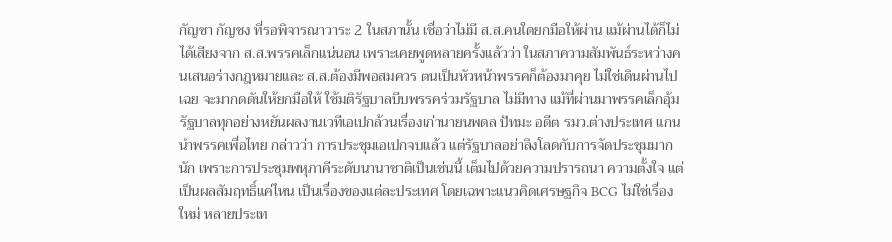กัญชา กัญชง ที่รอพิจารณาวาระ 2 ในสภานั้น เชื่อว่าไม่มี ส.ส.คนใดยกมือให้ผ่าน แม้ผ่านได้ก็ไม่ได้เสียงจาก ส.ส.พรรคเล็กแน่นอน เพราะเคยพูดหลายครั้งแล้วว่า ในสภาความสัมพันธ์ระหว่างคนเสนอร่างกฎหมายและ ส.ส.ต้องมีพอสมควร ตนเป็นหัวหน้าพรรคก็ต้องมาคุย ไม่ใช่เดินผ่านไปเฉย จะมากดดันให้ยกมือให้ ใช้มติรัฐบาลบีบพรรคร่วมรัฐบาล ไม่มีทาง แม้ที่ผ่านมาพรรคเล็กอุ้มรัฐบาลทุกอย่างหยันผลงานเวทีเอเปกล้วนเรื่องเก่านายนพดล ปัทมะ อดีต รมว.ต่างประเทศ แกนนำพรรคเพื่อไทย กล่าวว่า การประชุมเอเปกจบแล้ว แต่รัฐบาลอย่าลิงโลดกับการจัดประชุมมากนัก เพราะการประชุมพหุภาคีระดับนานาชาติเป็นเช่นนี้ เต็มไปด้วยความปรารถนา ความตั้งใจ แต่เป็นผลสัมฤทธิ์แค่ไหน เป็นเรื่องของแต่ละประเทศ โดยเฉพาะแนวคิดเศรษฐกิจ BCG ไม่ใช่เรื่องใหม่ หลายประเท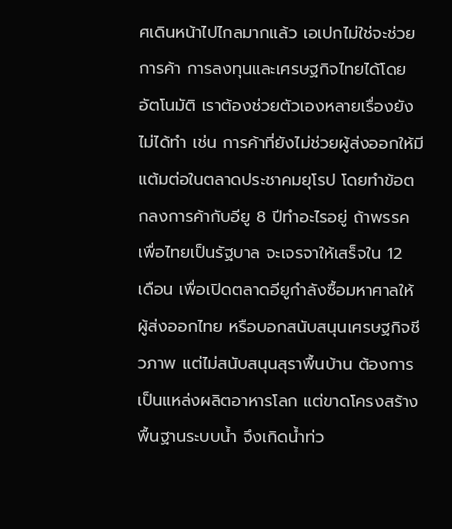ศเดินหน้าไปไกลมากแล้ว เอเปกไม่ใช่จะช่วยการค้า การลงทุนและเศรษฐกิจไทยได้โดยอัตโนมัติ เราต้องช่วยตัวเองหลายเรื่องยังไม่ได้ทำ เช่น การค้าที่ยังไม่ช่วยผู้ส่งออกให้มีแต้มต่อในตลาดประชาคมยุโรป โดยทำข้อตกลงการค้ากับอียู 8 ปีทำอะไรอยู่ ถ้าพรรคเพื่อไทยเป็นรัฐบาล จะเจรจาให้เสร็จใน 12 เดือน เพื่อเปิดตลาดอียูกำลังซื้อมหาศาลให้ผู้ส่งออกไทย หรือบอกสนับสนุนเศรษฐกิจชีวภาพ แต่ไม่สนับสนุนสุราพื้นบ้าน ต้องการเป็นแหล่งผลิตอาหารโลก แต่ขาดโครงสร้างพื้นฐานระบบน้ำ จึงเกิดน้ำท่ว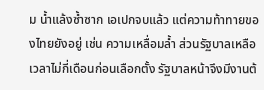ม น้ำแล้งซ้ำซาก เอเปกจบแล้ว แต่ความท้าทายของไทยยังอยู่ เช่น ความเหลื่อมล้ำ ส่วนรัฐบาลเหลือเวลาไม่กี่เดือนก่อนเลือกตั้ง รัฐบาลหน้าจึงมีงานต้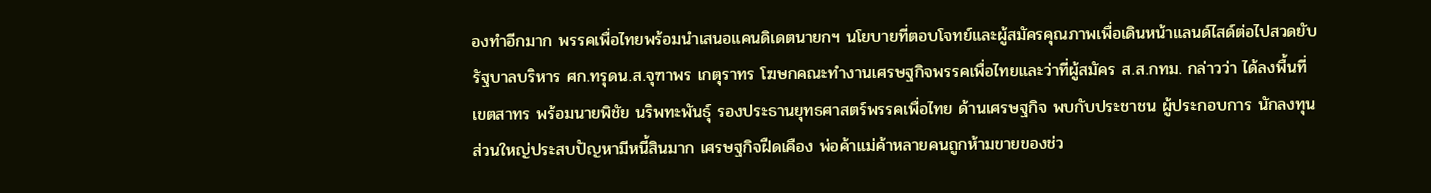องทำอีกมาก พรรคเพื่อไทยพร้อมนำเสนอแคนดิเดตนายกฯ นโยบายที่ตอบโจทย์และผู้สมัครคุณภาพเพื่อเดินหน้าแลนด์ไสด์ต่อไปสวดยับรัฐบาลบริหาร ศก.ทรุดน.ส.จุฑาพร เกตุราทร โฆษกคณะทำงานเศรษฐกิจพรรคเพื่อไทยและว่าที่ผู้สมัคร ส.ส.กทม. กล่าวว่า ได้ลงพื้นที่เขตสาทร พร้อมนายพิชัย นริพทะพันธุ์ รองประธานยุทธศาสตร์พรรคเพื่อไทย ด้านเศรษฐกิจ พบกับประชาชน ผู้ประกอบการ นักลงทุน ส่วนใหญ่ประสบปัญหามีหนี้สินมาก เศรษฐกิจฝืดเคือง พ่อค้าแม่ค้าหลายคนถูกห้ามขายของช่ว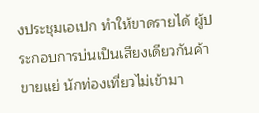งประชุมเอเปก ทำให้ขาดรายได้ ผู้ประกอบการบ่นเป็นเสียงเดียวกันค้าขายแย่ นักท่องเที่ยวไม่เข้ามา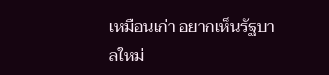เหมือนเก่า อยากเห็นรัฐบาลใหม่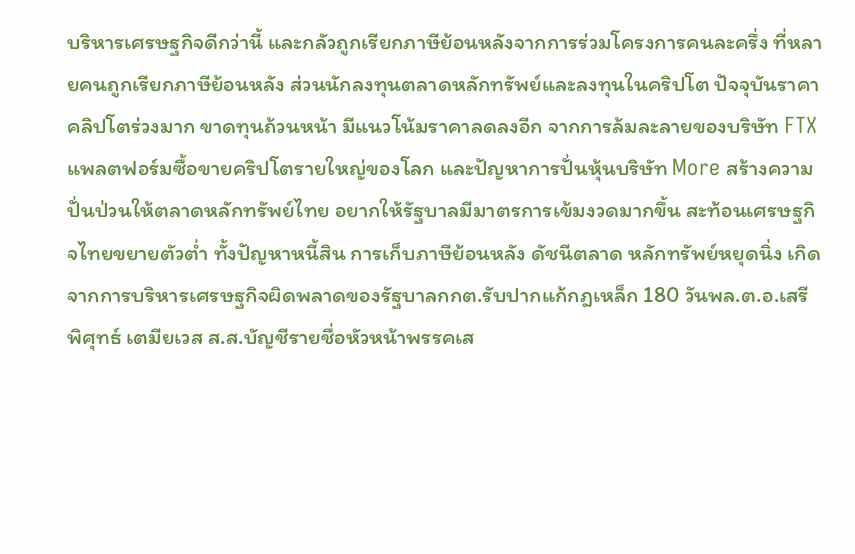บริหารเศรษฐกิจดีกว่านี้ และกลัวถูกเรียกภาษีย้อนหลังจากการร่วมโครงการคนละครึ่ง ที่หลายคนถูกเรียกภาษีย้อนหลัง ส่วนนักลงทุนตลาดหลักทรัพย์และลงทุนในคริปโต ปัจจุบันราคาคลิปโตร่วงมาก ขาดทุนถ้วนหน้า มีแนวโน้มราคาลดลงอีก จากการล้มละลายของบริษัท FTX แพลตฟอร์มซื้อขายคริปโตรายใหญ่ของโลก และปัญหาการปั่นหุ้นบริษัท More สร้างความปั่นป่วนให้ตลาดหลักทรัพย์ไทย อยากให้รัฐบาลมีมาตรการเข้มงวดมากขึ้น สะท้อนเศรษฐกิจไทยขยายตัวต่ำ ทั้งปัญหาหนี้สิน การเก็บภาษีย้อนหลัง ดัชนีตลาด หลักทรัพย์หยุดนิ่ง เกิดจากการบริหารเศรษฐกิจผิดพลาดของรัฐบาลกกต.รับปากแก้กฎเหล็ก 180 วันพล.ต.อ.เสรีพิศุทธ์ เตมียเวส ส.ส.บัญชีรายชื่อหัวหน้าพรรคเส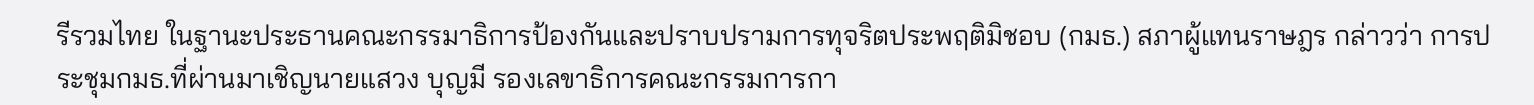รีรวมไทย ในฐานะประธานคณะกรรมาธิการป้องกันและปราบปรามการทุจริตประพฤติมิชอบ (กมธ.) สภาผู้แทนราษฎร กล่าวว่า การประชุมกมธ.ที่ผ่านมาเชิญนายแสวง บุญมี รองเลขาธิการคณะกรรมการกา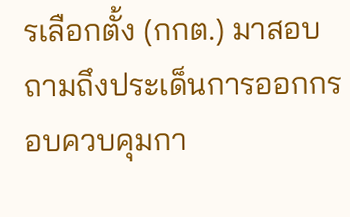รเลือกตั้ง (กกต.) มาสอบถามถึงประเด็นการออกกรอบควบคุมกา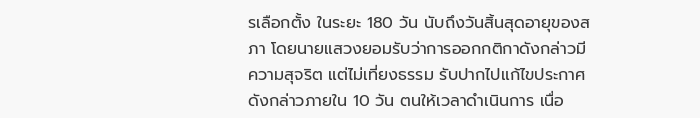รเลือกตั้ง ในระยะ 180 วัน นับถึงวันสิ้นสุดอายุของสภา โดยนายแสวงยอมรับว่าการออกกติกาดังกล่าวมีความสุจริต แต่ไม่เที่ยงธรรม รับปากไปแก้ไขประกาศดังกล่าวภายใน 10 วัน ตนให้เวลาดำเนินการ เนื่อ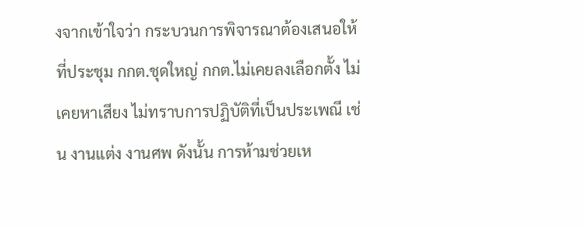งจากเข้าใจว่า กระบวนการพิจารณาต้องเสนอให้ที่ประชุม กกต.ชุดใหญ่ กกต.ไม่เคยลงเลือกตั้ง ไม่เคยหาเสียง ไม่ทราบการปฏิบัติที่เป็นประเพณี เช่น งานแต่ง งานศพ ดังนั้น การห้ามช่วยเห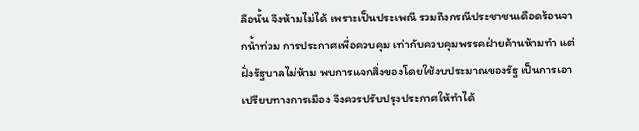ลือนั้น จึงห้ามไม่ได้ เพราะเป็นประเพณี รวมถึงกรณีประชาชนเดือดร้อนจากน้ำท่วม การประกาศเพื่อควบคุม เท่ากับควบคุมพรรคฝ่ายค้านห้ามทำ แต่ฝั่งรัฐบาลไม่ห้าม พบการแจกสิ่งของโดยใช้งบประมาณของรัฐ เป็นการเอาเปรียบทางการเมือง จึงควรปรับปรุงประกาศให้ทำได้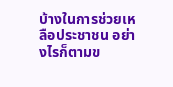บ้างในการช่วยเหลือประชาชน อย่างไรก็ตามข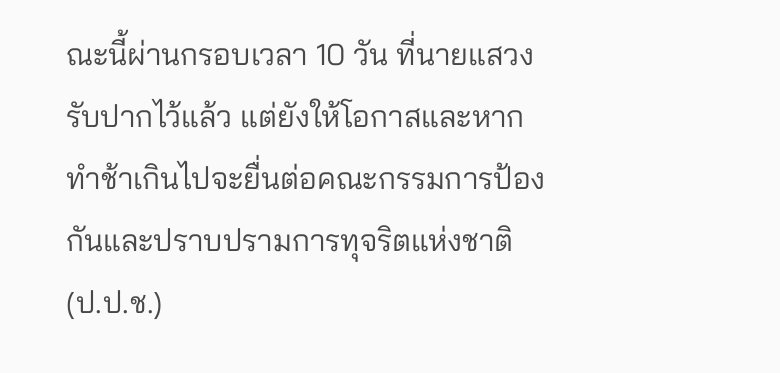ณะนี้ผ่านกรอบเวลา 10 วัน ที่นายแสวงรับปากไว้แล้ว แต่ยังให้โอกาสและหากทำช้าเกินไปจะยื่นต่อคณะกรรมการป้องกันและปราบปรามการทุจริตแห่งชาติ (ป.ป.ช.)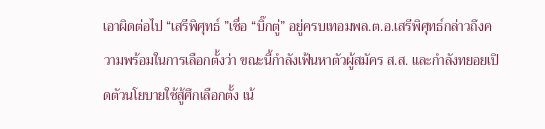เอาผิดต่อไป “เสรีพิศุทธ์ ”เชื่อ “บิ๊กตู่” อยู่ครบเทอมพล.ต.อ.เสรีพิศุทธ์กล่าวถึงความพร้อมในการเลือกตั้งว่า ขณะนี้กำลังเฟ้นหาตัวผู้สมัคร ส.ส. และกำลังทยอยเปิดตัวนโยบายใช้สู้ศึกเลือกตั้ง เน้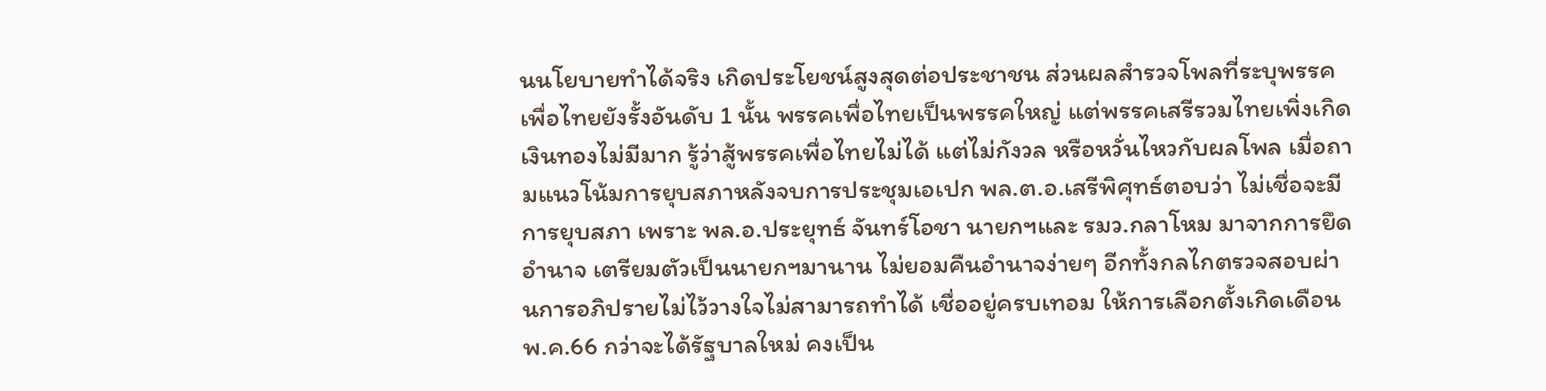นนโยบายทำได้จริง เกิดประโยชน์สูงสุดต่อประชาชน ส่วนผลสำรวจโพลที่ระบุพรรคเพื่อไทยยังรั้งอันดับ 1 นั้น พรรคเพื่อไทยเป็นพรรคใหญ่ แต่พรรคเสรีรวมไทยเพิ่งเกิด เงินทองไม่มีมาก รู้ว่าสู้พรรคเพื่อไทยไม่ได้ แต่ไม่กังวล หรือหวั่นไหวกับผลโพล เมื่อถามแนวโน้มการยุบสภาหลังจบการประชุมเอเปก พล.ต.อ.เสรีพิศุทธ์ตอบว่า ไม่เชื่อจะมีการยุบสภา เพราะ พล.อ.ประยุทธ์ จันทร์โอชา นายกฯและ รมว.กลาโหม มาจากการยึดอำนาจ เตรียมตัวเป็นนายกฯมานาน ไม่ยอมคืนอำนาจง่ายๆ อีกทั้งกลไกตรวจสอบผ่านการอภิปรายไม่ไว้วางใจไม่สามารถทำได้ เชื่ออยู่ครบเทอม ให้การเลือกตั้งเกิดเดือน พ.ค.66 กว่าจะได้รัฐบาลใหม่ คงเป็น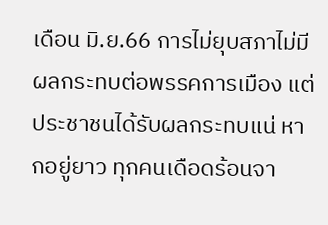เดือน มิ.ย.66 การไม่ยุบสภาไม่มีผลกระทบต่อพรรคการเมือง แต่ประชาชนได้รับผลกระทบแน่ หากอยู่ยาว ทุกคนเดือดร้อนจา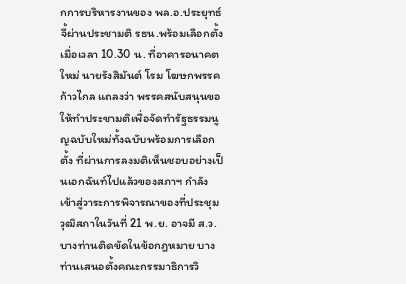กการบริหารงานของ พล.อ.ประยุทธ์จี้ผ่านประชามติ รธน.พร้อมเลือกตั้งเมื่อเวลา 10.30 น. ที่อาคารอนาคตใหม่ นายรังสิมันต์ โรม โฆษกพรรคก้าวไกล แถลงว่า พรรคสนับสนุนขอให้ทำประชามติเพื่อจัดทำรัฐธรรมนูญฉบับใหม่ทั้งฉบับพร้อมการเลือกตั้ง ที่ผ่านการลงมติเห็นชอบอย่างเป็นเอกฉันท์ไปแล้วของสภาฯ กำลังเข้าสู่วาระการพิจารณาของที่ประชุมวุฒิสภาในวันที่ 21 พ.ย. อาจมี ส.ว.บางท่านติดขัดในข้อกฎหมาย บางท่านเสนอตั้งคณะกรรมาธิการวิ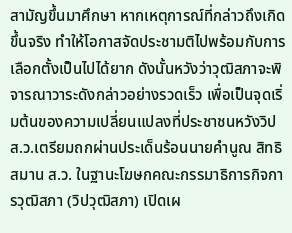สามัญขึ้นมาศึกษา หากเหตุการณ์ที่กล่าวถึงเกิดขึ้นจริง ทำให้โอกาสจัดประชามติไปพร้อมกับการเลือกตั้งเป็นไปได้ยาก ดังนั้นหวังว่าวุฒิสภาจะพิจารณาวาระดังกล่าวอย่างรวดเร็ว เพื่อเป็นจุดเริ่มต้นของความเปลี่ยนแปลงที่ประชาชนหวังวิป ส.ว.เตรียมถกผ่านประเด็นร้อนนายคำนูณ สิทธิสมาน ส.ว. ในฐานะโฆษกคณะกรรมาธิการกิจการวุฒิสภา (วิปวุฒิสภา) เปิดเผ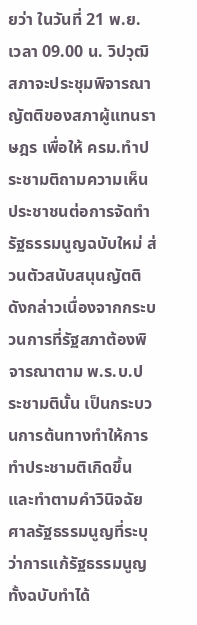ยว่า ในวันที่ 21 พ.ย. เวลา 09.00 น. วิปวุฒิสภาจะประชุมพิจารณาญัตติของสภาผู้แทนราษฎร เพื่อให้ ครม.ทำประชามติถามความเห็นประชาชนต่อการจัดทำรัฐธรรมนูญฉบับใหม่ ส่วนตัวสนับสนุนญัตติดังกล่าวเนื่องจากกระบวนการที่รัฐสภาต้องพิจารณาตาม พ.ร.บ.ประชามตินั้น เป็นกระบวนการต้นทางทำให้การทำประชามติเกิดขึ้น และทำตามคำวินิจฉัยศาลรัฐธรรมนูญที่ระบุว่าการแก้รัฐธรรมนูญทั้งฉบับทำได้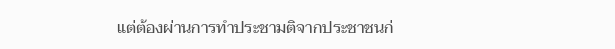แต่ต้องผ่านการทำประชามติจากประชาชนก่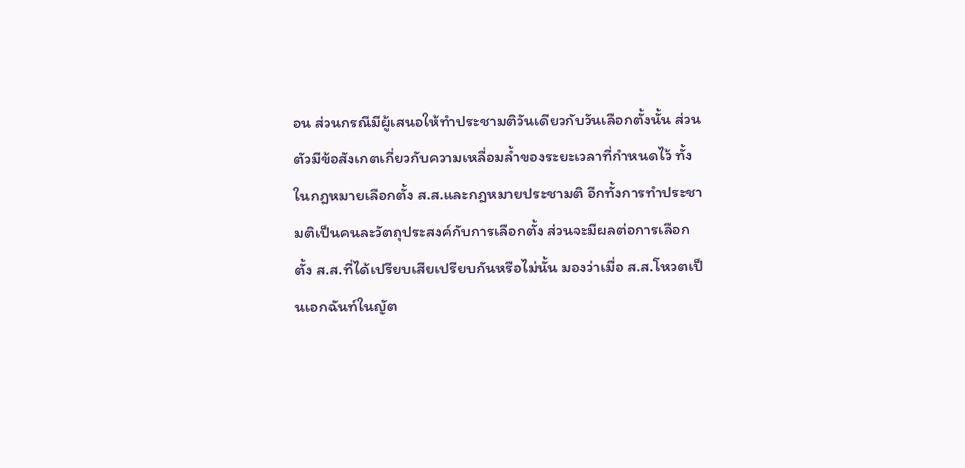อน ส่วนกรณีมีผู้เสนอให้ทำประชามติวันเดียวกับวันเลือกตั้งนั้น ส่วนตัวมีข้อสังเกตเกี่ยวกับความเหลื่อมล้ำของระยะเวลาที่กำหนดไว้ ทั้งในกฎหมายเลือกตั้ง ส.ส.และกฎหมายประชามติ อีกทั้งการทำประชามติเป็นคนละวัตถุประสงค์กับการเลือกตั้ง ส่วนจะมีผลต่อการเลือกตั้ง ส.ส.ที่ได้เปรียบเสียเปรียบกันหรือไม่นั้น มองว่าเมื่อ ส.ส.โหวตเป็นเอกฉันท์ในญัต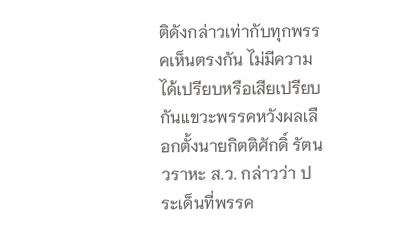ติดังกล่าวเท่ากับทุกพรรคเห็นตรงกัน ไม่มีความได้เปรียบหรือเสียเปรียบกันแขวะพรรคหวังผลเลือกตั้งนายกิตติศักดิ์ รัตนวราหะ ส.ว. กล่าวว่า ประเด็นที่พรรค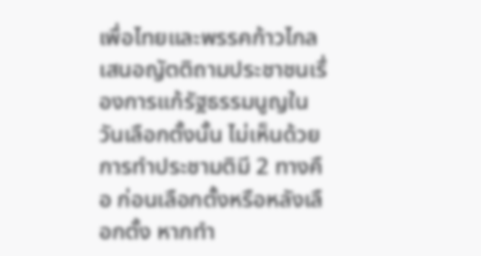เพื่อไทยและพรรคก้าวไกลเสนอญัตติถามประชาชนเรื่องการแก้รัฐธรรมนูญในวันเลือกตั้งนั้น ไม่เห็นด้วย การทำประชามติมี 2 ทางคือ ก่อนเลือกตั้งหรือหลังเลือกตั้ง หากทำ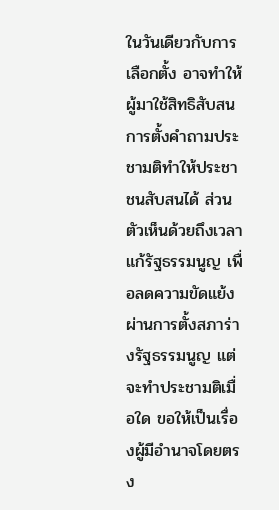ในวันเดียวกับการเลือกตั้ง อาจทำให้ผู้มาใช้สิทธิสับสน การตั้งคำถามประชามติทำให้ประชาชนสับสนได้ ส่วนตัวเห็นด้วยถึงเวลาแก้รัฐธรรมนูญ เพื่อลดความขัดแย้งผ่านการตั้งสภาร่างรัฐธรรมนูญ แต่จะทำประชามติเมื่อใด ขอให้เป็นเรื่องผู้มีอำนาจโดยตรง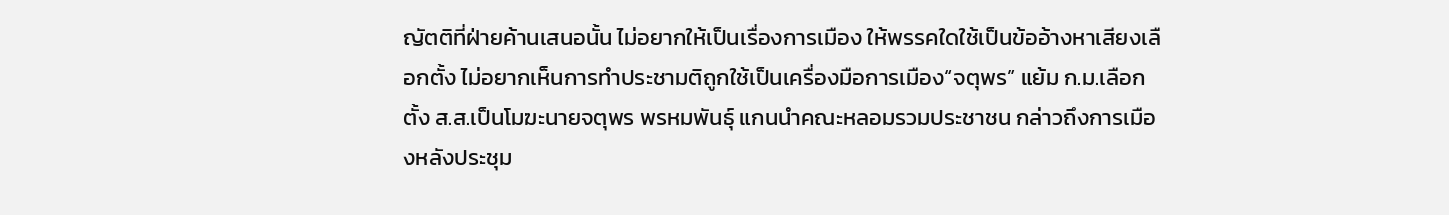ญัตติที่ฝ่ายค้านเสนอนั้น ไม่อยากให้เป็นเรื่องการเมือง ให้พรรคใดใช้เป็นข้ออ้างหาเสียงเลือกตั้ง ไม่อยากเห็นการทำประชามติถูกใช้เป็นเครื่องมือการเมือง“จตุพร” แย้ม ก.ม.เลือกตั้ง ส.ส.เป็นโมฆะนายจตุพร พรหมพันธุ์ แกนนำคณะหลอมรวมประชาชน กล่าวถึงการเมืองหลังประชุม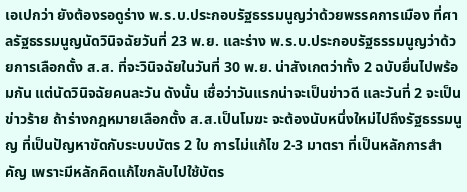เอเปกว่า ยังต้องรอดูร่าง พ.ร.บ.ประกอบรัฐธรรมนูญว่าด้วยพรรคการเมือง ที่ศาลรัฐธรรมนูญนัดวินิจฉัยวันที่ 23 พ.ย. และร่าง พ.ร.บ.ประกอบรัฐธรรมนูญว่าด้วยการเลือกตั้ง ส.ส. ที่จะวินิจฉัยในวันที่ 30 พ.ย. น่าสังเกตว่าทั้ง 2 ฉบับยื่นไปพร้อมกัน แต่นัดวินิจฉัยคนละวัน ดังนั้น เชื่อว่าวันแรกน่าจะเป็นข่าวดี และวันที่ 2 จะเป็นข่าวร้าย ถ้าร่างกฎหมายเลือกตั้ง ส.ส.เป็นโมฆะ จะต้องนับหนึ่งใหม่ไปถึงรัฐธรรมนูญ ที่เป็นปัญหาขัดกับระบบบัตร 2 ใบ การไม่แก้ไข 2-3 มาตรา ที่เป็นหลักการสำคัญ เพราะมีหลักคิดแก้ไขกลับไปใช้บัตร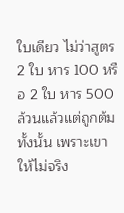ใบเดียว ไม่ว่าสูตร 2 ใบ หาร 100 หรือ 2 ใบ หาร 500 ล้วนแล้วแต่ถูกต้มทั้งนั้น เพราะเขาให้ไม่จริง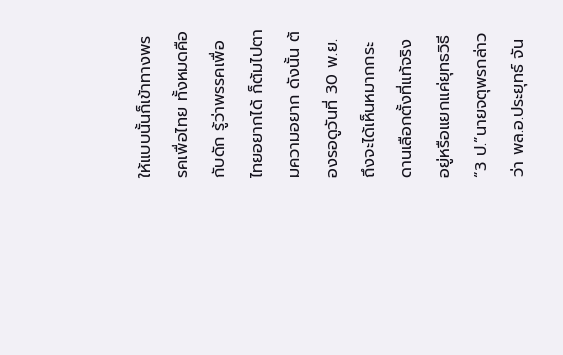ให้แบบนั้นก็เข้าทางพรรคเพื่อไทย ทั้งหมดคือกับดัก รู้ว่าพรรคเพื่อไทยอยากได้ ก็ต้มไปตามความอยาก ดังนั้น ต้องรอดูวันที่ 30 พ.ย. ถึงจะได้เห็นหมากกระดานเลือกตั้งที่แท้จริง อยู่หรือแยกแค่ยุทธวิธี “3 ป.”นายจตุพรกล่าวว่า พล.อ.ประยุทธ์ จัน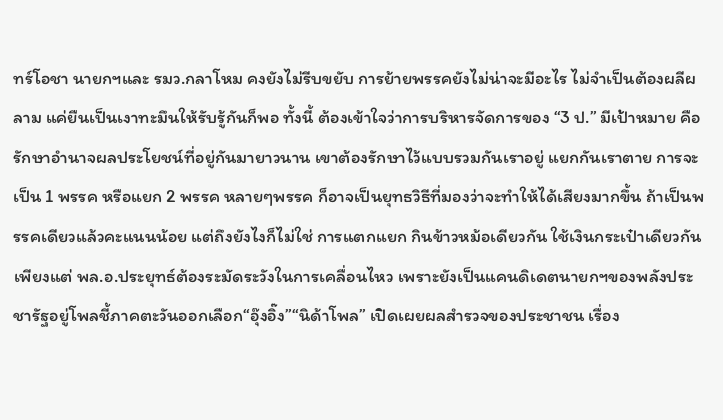ทร์โอชา นายกฯและ รมว.กลาโหม คงยังไม่รีบขยับ การย้ายพรรคยังไม่น่าจะมีอะไร ไม่จำเป็นต้องผลีผลาม แค่ยืนเป็นเงาทะมึนให้รับรู้กันก็พอ ทั้งนี้ ต้องเข้าใจว่าการบริหารจัดการของ “3 ป.” มีเป้าหมาย คือ รักษาอำนาจผลประโยชน์ที่อยู่กันมายาวนาน เขาต้องรักษาไว้แบบรวมกันเราอยู่ แยกกันเราตาย การจะเป็น 1 พรรค หรือแยก 2 พรรค หลายๆพรรค ก็อาจเป็นยุทธวิธีที่มองว่าจะทำให้ได้เสียงมากขึ้น ถ้าเป็นพรรคเดียวแล้วคะแนนน้อย แต่ถึงยังไงก็ไม่ใช่ การแตกแยก กินข้าวหม้อเดียวกัน ใช้เงินกระเป๋าเดียวกัน เพียงแต่ พล.อ.ประยุทธ์ต้องระมัดระวังในการเคลื่อนไหว เพราะยังเป็นแคนดิเดตนายกฯของพลังประชารัฐอยู่โพลชี้ภาคตะวันออกเลือก“อุ๊งอิ๊ง”“นิด้าโพล” เปิดเผยผลสำรวจของประชาชน เรื่อง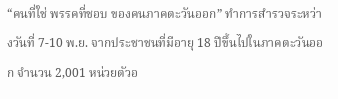“คนที่ใช่ พรรคที่ชอบ ของคนภาคตะวันออก” ทำการสำรวจระหว่างวันที่ 7-10 พ.ย. จากประชาชนที่มีอายุ 18 ปีขึ้นไปในภาคตะวันออก จำนวน 2,001 หน่วยตัวอ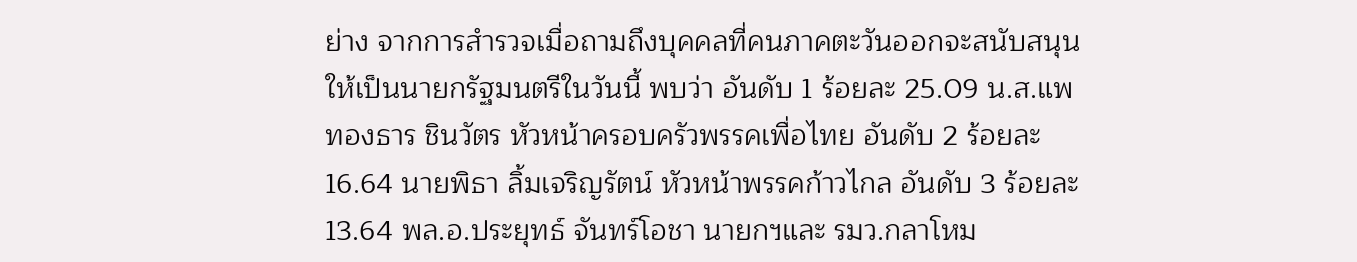ย่าง จากการสำรวจเมื่อถามถึงบุคคลที่คนภาคตะวันออกจะสนับสนุนให้เป็นนายกรัฐมนตรีในวันนี้ พบว่า อันดับ 1 ร้อยละ 25.09 น.ส.แพทองธาร ชินวัตร หัวหน้าครอบครัวพรรคเพื่อไทย อันดับ 2 ร้อยละ 16.64 นายพิธา ลิ้มเจริญรัตน์ หัวหน้าพรรคก้าวไกล อันดับ 3 ร้อยละ 13.64 พล.อ.ประยุทธ์ จันทร์โอชา นายกฯและ รมว.กลาโหม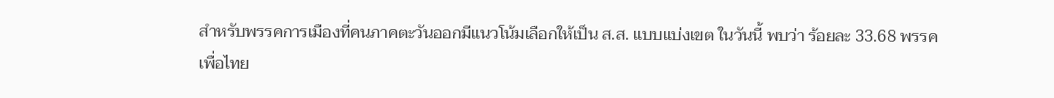สำหรับพรรคการเมืองที่คนภาคตะวันออกมีแนวโน้มเลือกให้เป็น ส.ส. แบบแบ่งเขต ในวันนี้ พบว่า ร้อยละ 33.68 พรรคเพื่อไทย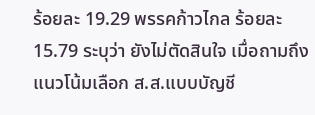ร้อยละ 19.29 พรรคก้าวไกล ร้อยละ 15.79 ระบุว่า ยังไม่ตัดสินใจ เมื่อถามถึงแนวโน้มเลือก ส.ส.แบบบัญชี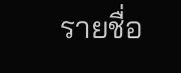รายชื่อ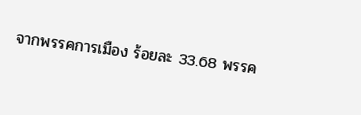จากพรรคการเมือง ร้อยละ 33.68 พรรค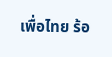เพื่อไทย ร้อ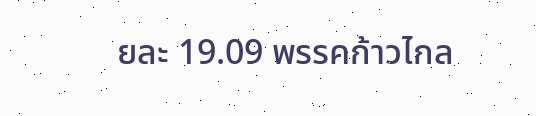ยละ 19.09 พรรคก้าวไกล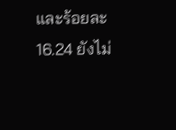และร้อยละ 16.24 ยังไม่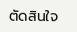ตัดสินใจ